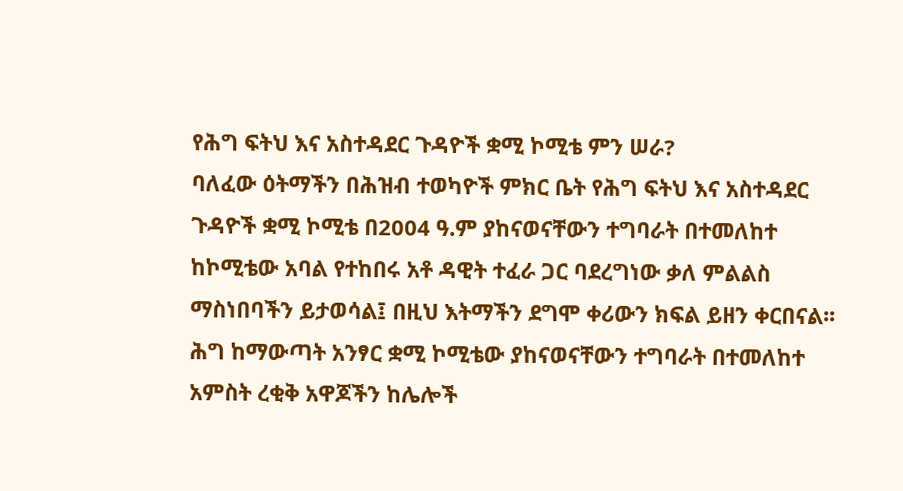የሕግ ፍትህ እና አስተዳደር ጉዳዮች ቋሚ ኮሚቴ ምን ሠራ?
ባለፈው ዕትማችን በሕዝብ ተወካዮች ምክር ቤት የሕግ ፍትህ እና አስተዳደር ጉዳዮች ቋሚ ኮሚቴ በ2004 ዓ.ም ያከናወናቸውን ተግባራት በተመለከተ ከኮሚቴው አባል የተከበሩ አቶ ዳዊት ተፈራ ጋር ባደረግነው ቃለ ምልልስ ማስነበባችን ይታወሳል፤ በዚህ እትማችን ደግሞ ቀሪውን ክፍል ይዘን ቀርበናል፡፡ ሕግ ከማውጣት አንፃር ቋሚ ኮሚቴው ያከናወናቸውን ተግባራት በተመለከተ አምስት ረቂቅ አዋጆችን ከሌሎች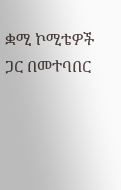ቋሚ ኮሚቴዎች ጋር በመተባበር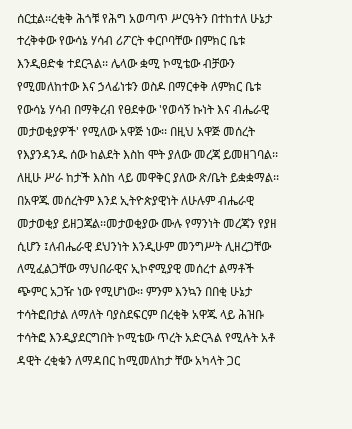ሰርቷል፡፡ረቂቅ ሕጎቹ የሕግ አወጣጥ ሥርዓትን በተከተለ ሁኔታ ተረቅቀው የውሳኔ ሃሳብ ሪፖርት ቀርቦባቸው በምክር ቤቱ እንዲፀድቁ ተደርጓል፡፡ ሌላው ቋሚ ኮሚቴው ብቻውን የሚመለከተው እና ኃላፊነቱን ወስዶ በማርቀቅ ለምክር ቤቱ የውሳኔ ሃሳብ በማቅረብ የፀደቀው 'የወሳኝ ኩነት እና ብሔራዊ መታወቂያዎች' የሚለው አዋጅ ነው፡፡ በዚህ አዋጅ መሰረት የእያንዳንዱ ሰው ከልደት እስከ ሞት ያለው መረጃ ይመዘገባል፡፡ ለዚሁ ሥራ ከታች እስከ ላይ መዋቅር ያለው ጽ/ቤት ይቋቋማል፡፡ በአዋጁ መሰረትም እንደ ኢትዮጵያዊነት ለሁሉም ብሔራዊ መታወቂያ ይዘጋጃል፡፡መታወቂያው ሙሉ የማንነት መረጃን የያዘ ሲሆን ፤ለብሔራዊ ደህንነት እንዲሁም መንግሥት ሊዘረጋቸው ለሚፈልጋቸው ማህበራዊና ኢኮኖሚያዊ መሰረተ ልማቶች ጭምር አጋዥ ነው የሚሆነው፡፡ ምንም እንኳን በበቂ ሁኔታ ተሳትፎበታል ለማለት ባያስደፍርም በረቂቅ አዋጁ ላይ ሕዝቡ ተሳትፎ እንዲያደርግበት ኮሚቴው ጥረት አድርጓል የሚሉት አቶ ዳዊት ረቂቁን ለማዳበር ከሚመለከታ ቸው አካላት ጋር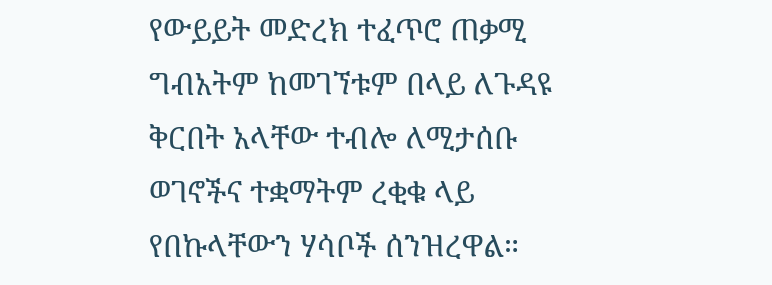የውይይት መድረክ ተፈጥሮ ጠቃሚ ግብአትም ከመገኘቱም በላይ ለጉዳዩ ቅርበት አላቸው ተብሎ ለሚታሰቡ ወገኖችና ተቋማትም ረቂቁ ላይ የበኩላቸውን ሃሳቦች ሰንዝረዋል።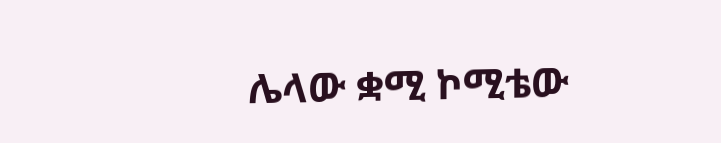ሌላው ቋሚ ኮሚቴው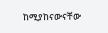ከሚያከናውናቸው